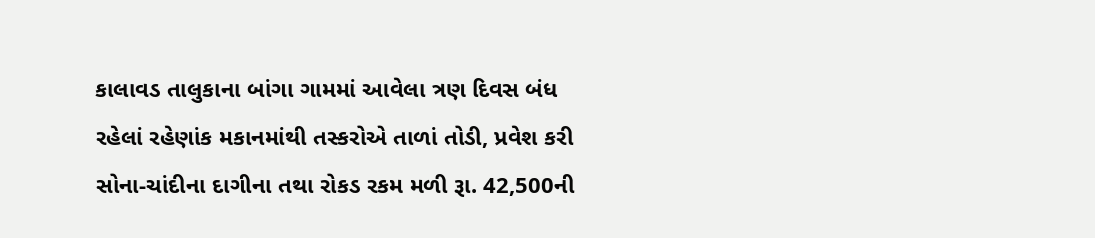કાલાવડ તાલુકાના બાંગા ગામમાં આવેલા ત્રણ દિવસ બંધ રહેલાં રહેણાંક મકાનમાંથી તસ્કરોએ તાળાં તોડી, પ્રવેશ કરી સોના-ચાંદીના દાગીના તથા રોકડ રકમ મળી રૂા. 42,500ની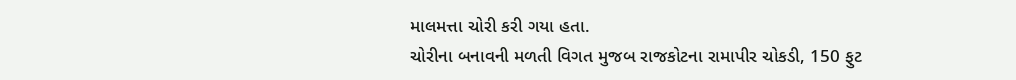માલમત્તા ચોરી કરી ગયા હતા.
ચોરીના બનાવની મળતી વિગત મુજબ રાજકોટના રામાપીર ચોકડી, 150 ફુટ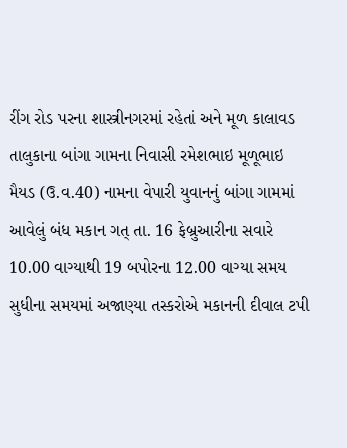રીંગ રોડ પરના શાસ્ત્રીનગરમાં રહેતાં અને મૂળ કાલાવડ તાલુકાના બાંગા ગામના નિવાસી રમેશભાઇ મૂળૂભાઇ મૈયડ (ઉ.વ.40) નામના વેપારી યુવાનનું બાંગા ગામમાં આવેલું બંધ મકાન ગત્ તા. 16 ફેબ્રુઆરીના સવારે 10.00 વાગ્યાથી 19 બપોરના 12.00 વાગ્યા સમય સુધીના સમયમાં અજાણ્યા તસ્કરોએ મકાનની દીવાલ ટપી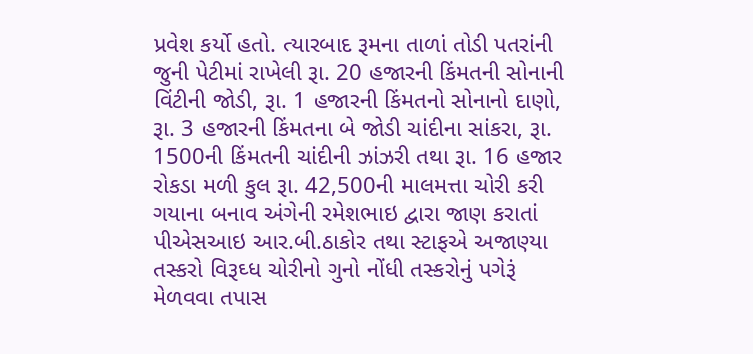પ્રવેશ કર્યો હતો. ત્યારબાદ રૂમના તાળાં તોડી પતરાંની જુની પેટીમાં રાખેલી રૂા. 20 હજારની કિંમતની સોનાની વિંટીની જોડી, રૂા. 1 હજારની કિંમતનો સોનાનો દાણો, રૂા. 3 હજારની કિંમતના બે જોડી ચાંદીના સાંકરા, રૂા. 1500ની કિંમતની ચાંદીની ઝાંઝરી તથા રૂા. 16 હજાર રોકડા મળી કુલ રૂા. 42,500ની માલમત્તા ચોરી કરી ગયાના બનાવ અંગેની રમેશભાઇ દ્વારા જાણ કરાતાં પીએસઆઇ આર.બી.ઠાકોર તથા સ્ટાફએ અજાણ્યા તસ્કરો વિરૂઘ્ધ ચોરીનો ગુનો નોંધી તસ્કરોનું પગેરૂં મેળવવા તપાસ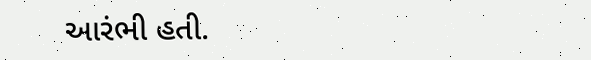આરંભી હતી.